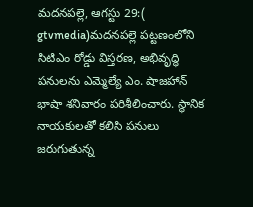మదనపల్లె, ఆగస్టు 29:( gtvmedia)మదనపల్లె పట్టణంలోని సిటిఎం రోడ్డు విస్తరణ, అభివృద్ధి పనులను ఎమ్మెల్యే ఎం. షాజహాన్ భాషా శనివారం పరిశీలించారు. స్థానిక నాయకులతో కలిసి పనులు జరుగుతున్న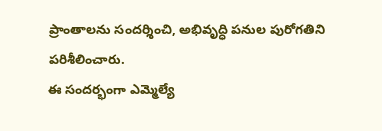ప్రాంతాలను సందర్శించి, అభివృద్ధి పనుల పురోగతిని పరిశీలించారు.
ఈ సందర్భంగా ఎమ్మెల్యే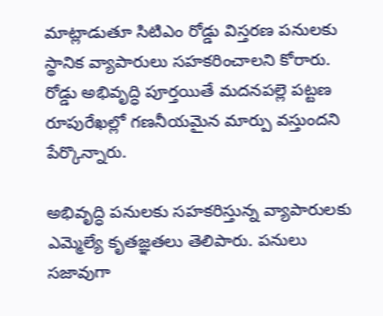మాట్లాడుతూ సిటిఎం రోడ్డు విస్తరణ పనులకు స్థానిక వ్యాపారులు సహకరించాలని కోరారు. రోడ్డు అభివృద్ధి పూర్తయితే మదనపల్లె పట్టణ రూపురేఖల్లో గణనీయమైన మార్పు వస్తుందని పేర్కొన్నారు.

అభివృద్ధి పనులకు సహకరిస్తున్న వ్యాపారులకు ఎమ్మెల్యే కృతజ్ఞతలు తెలిపారు. పనులు సజావుగా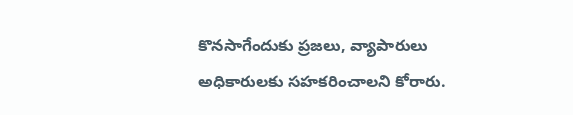కొనసాగేందుకు ప్రజలు, వ్యాపారులు అధికారులకు సహకరించాలని కోరారు.